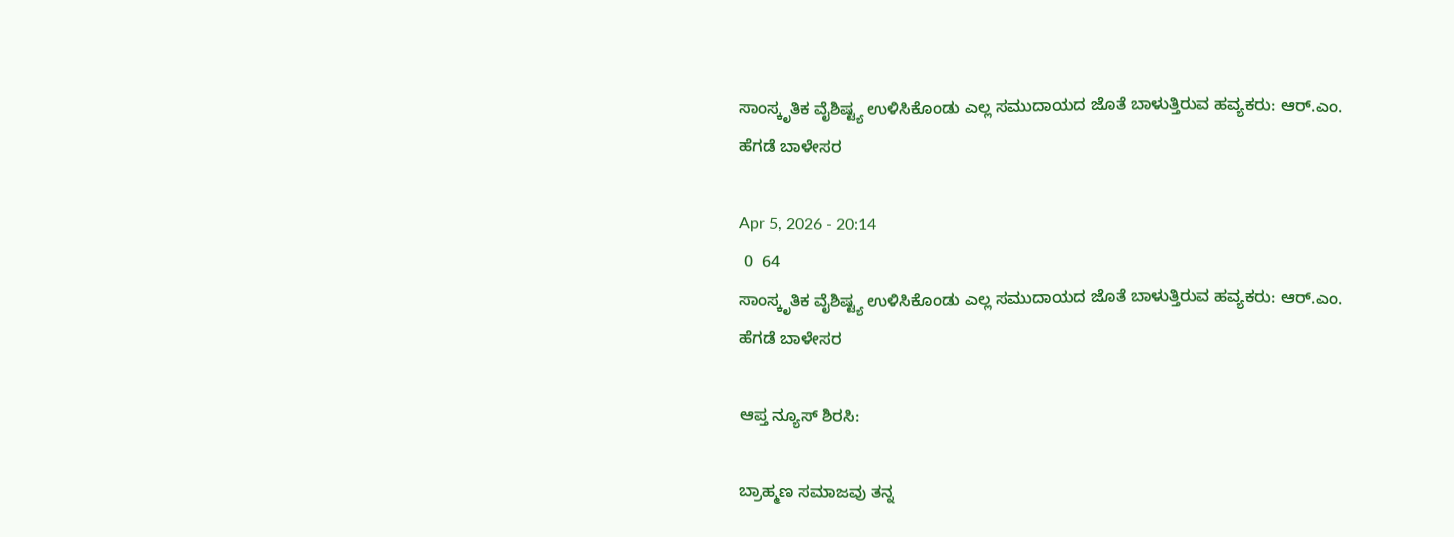ಸಾಂಸ್ಕೃತಿಕ ವೈಶಿಷ್ಟ್ಯ ಉಳಿಸಿಕೊಂಡು ಎಲ್ಲ ಸಮುದಾಯದ ಜೊತೆ ಬಾಳುತ್ತಿರುವ ಹವ್ಯಕರು: ಆರ್.ಎಂ. ಹೆಗಡೆ ಬಾಳೇಸರ

Apr 5, 2026 - 20:14
 0  64
ಸಾಂಸ್ಕೃತಿಕ ವೈಶಿಷ್ಟ್ಯ ಉಳಿಸಿಕೊಂಡು ಎಲ್ಲ ಸಮುದಾಯದ ಜೊತೆ ಬಾಳುತ್ತಿರುವ ಹವ್ಯಕರು: ಆರ್.ಎಂ. ಹೆಗಡೆ ಬಾಳೇಸರ

ಆಪ್ತ ನ್ಯೂಸ್‌ ಶಿರಸಿ:

ಬ್ರಾಹ್ಮಣ ಸಮಾಜವು ತನ್ನ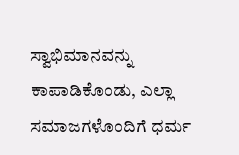ಸ್ವಾಭಿಮಾನವನ್ನು ಕಾಪಾಡಿಕೊಂಡು, ಎಲ್ಲಾ ಸಮಾಜಗಳೊಂದಿಗೆ ಧರ್ಮ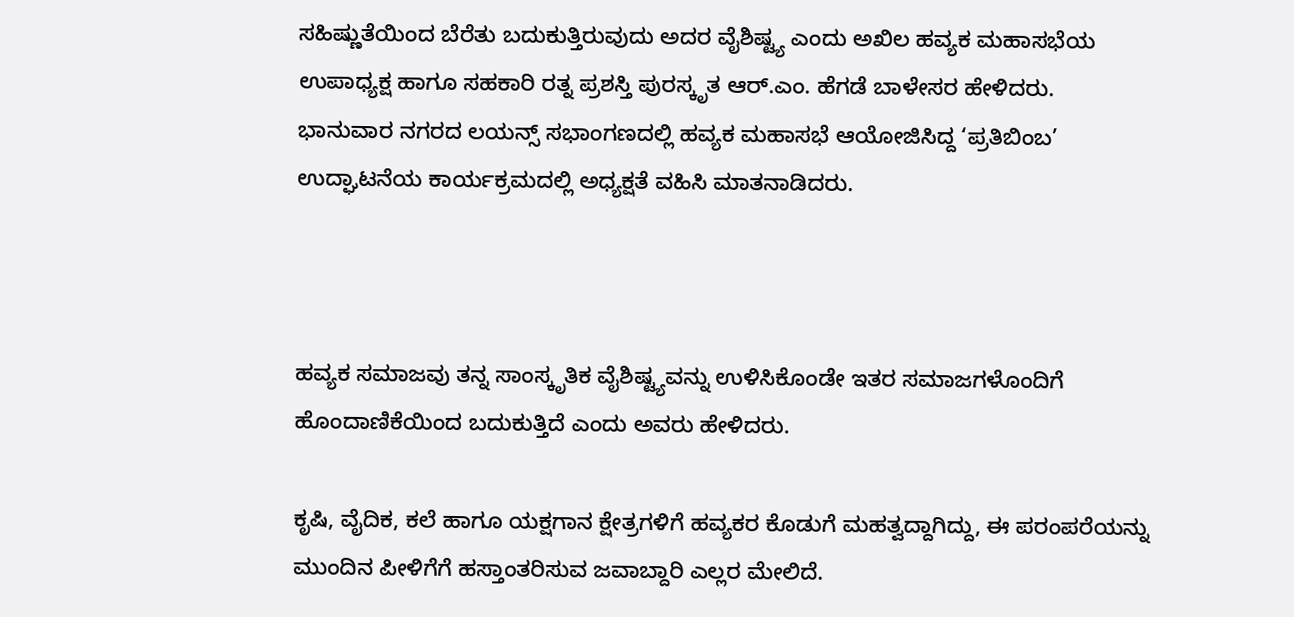ಸಹಿಷ್ಣುತೆಯಿಂದ ಬೆರೆತು ಬದುಕುತ್ತಿರುವುದು ಅದರ ವೈಶಿಷ್ಟ್ಯ ಎಂದು ಅಖಿಲ ಹವ್ಯಕ ಮಹಾಸಭೆಯ ಉಪಾಧ್ಯಕ್ಷ ಹಾಗೂ ಸಹಕಾರಿ ರತ್ನ ಪ್ರಶಸ್ತಿ ಪುರಸ್ಕೃತ ಆರ್.ಎಂ. ಹೆಗಡೆ ಬಾಳೇಸರ ಹೇಳಿದರು.
ಭಾನುವಾರ ನಗರದ ಲಯನ್ಸ್ ಸಭಾಂಗಣದಲ್ಲಿ ಹವ್ಯಕ ಮಹಾಸಭೆ ಆಯೋಜಿಸಿದ್ದ ‘ಪ್ರತಿಬಿಂಬ’ ಉದ್ಘಾಟನೆಯ ಕಾರ್ಯಕ್ರಮದಲ್ಲಿ ಅಧ್ಯಕ್ಷತೆ ವಹಿಸಿ ಮಾತನಾಡಿದರು.



ಹವ್ಯಕ ಸಮಾಜವು ತನ್ನ ಸಾಂಸ್ಕೃತಿಕ ವೈಶಿಷ್ಟ್ಯವನ್ನು ಉಳಿಸಿಕೊಂಡೇ ಇತರ ಸಮಾಜಗಳೊಂದಿಗೆ ಹೊಂದಾಣಿಕೆಯಿಂದ ಬದುಕುತ್ತಿದೆ ಎಂದು ಅವರು ಹೇಳಿದರು.

ಕೃಷಿ, ವೈದಿಕ, ಕಲೆ ಹಾಗೂ ಯಕ್ಷಗಾನ ಕ್ಷೇತ್ರಗಳಿಗೆ ಹವ್ಯಕರ ಕೊಡುಗೆ ಮಹತ್ವದ್ದಾಗಿದ್ದು, ಈ ಪರಂಪರೆಯನ್ನು ಮುಂದಿನ ಪೀಳಿಗೆಗೆ ಹಸ್ತಾಂತರಿಸುವ ಜವಾಬ್ದಾರಿ ಎಲ್ಲರ ಮೇಲಿದೆ.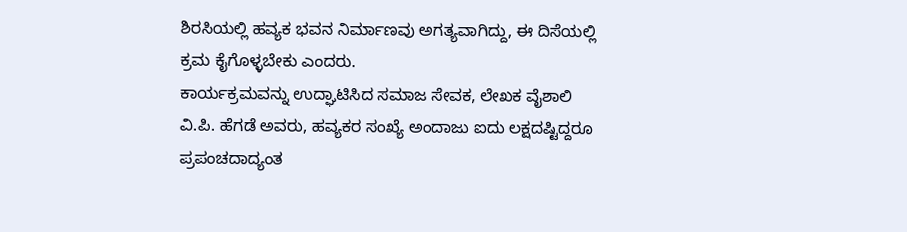ಶಿರಸಿಯಲ್ಲಿ ಹವ್ಯಕ ಭವನ ನಿರ್ಮಾಣವು ಅಗತ್ಯವಾಗಿದ್ದು, ಈ ದಿಸೆಯಲ್ಲಿ ಕ್ರಮ ಕೈಗೊಳ್ಳಬೇಕು ಎಂದರು.
ಕಾರ್ಯಕ್ರಮವನ್ನು ಉದ್ಘಾಟಿಸಿದ ಸಮಾಜ ಸೇವಕ, ಲೇಖಕ ವೈಶಾಲಿ ವಿ.ಪಿ. ಹೆಗಡೆ ಅವರು, ಹವ್ಯಕರ ಸಂಖ್ಯೆ ಅಂದಾಜು ಐದು ಲಕ್ಷದಷ್ಟಿದ್ದರೂ  ಪ್ರಪಂಚದಾದ್ಯಂತ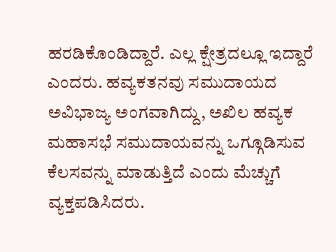ಹರಡಿಕೊಂಡಿದ್ದಾರೆ. ಎಲ್ಲ ಕ್ಷೇತ್ರದಲ್ಲೂ ಇದ್ದಾರೆ ಎಂದರು. ಹವ್ಯಕತನವು ಸಮುದಾಯದ ಅವಿಭಾಜ್ಯ ಅಂಗವಾಗಿದ್ದು, ಅಖಿಲ ಹವ್ಯಕ ಮಹಾಸಭೆ ಸಮುದಾಯವನ್ನು ಒಗ್ಗೂಡಿಸುವ ಕೆಲಸವನ್ನು ಮಾಡುತ್ತಿದೆ ಎಂದು ಮೆಚ್ಚುಗೆ ವ್ಯಕ್ತಪಡಿಸಿದರು.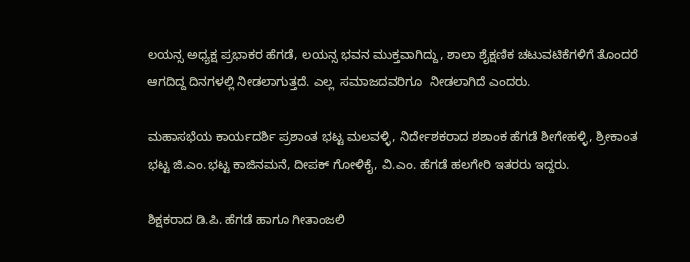ಲಯನ್ಸ ಅಧ್ಯಕ್ಷ ಪ್ರಭಾಕರ ಹೆಗಡೆ, ಲಯನ್ಸ ಭವನ ಮುಕ್ತವಾಗಿದ್ದು, ಶಾಲಾ ಶೈಕ್ಷಣಿಕ ಚಟುವಟಿಕೆಗಳಿಗೆ ತೊಂದರೆ ಆಗದಿದ್ದ ದಿನಗಳಲ್ಲಿ ನೀಡಲಾಗುತ್ತದೆ‌. ಎಲ್ಲ  ಸಮಾಜದವರಿಗೂ  ನೀಡಲಾಗಿದೆ ಎಂದರು.

ಮಹಾಸಭೆಯ ಕಾರ್ಯದರ್ಶಿ ಪ್ರಶಾಂತ ಭಟ್ಟ ಮಲವಳ್ಳಿ, ನಿರ್ದೇಶಕರಾದ ಶಶಾಂಕ ಹೆಗಡೆ ಶೀಗೇಹಳ್ಳಿ, ಶ್ರೀಕಾಂತ ಭಟ್ಟ ಜಿ.ಎಂ.ಭಟ್ಟ ಕಾಜಿನಮನೆ, ದೀಪಕ್ ಗೋಳಿಕೈ, ವಿ.ಎಂ. ಹೆಗಡೆ ಹಲಗೇರಿ ಇತರರು ಇದ್ದರು.

ಶಿಕ್ಷಕರಾದ ಡಿ.ಪಿ. ಹೆಗಡೆ ಹಾಗೂ ಗೀತಾಂಜಲಿ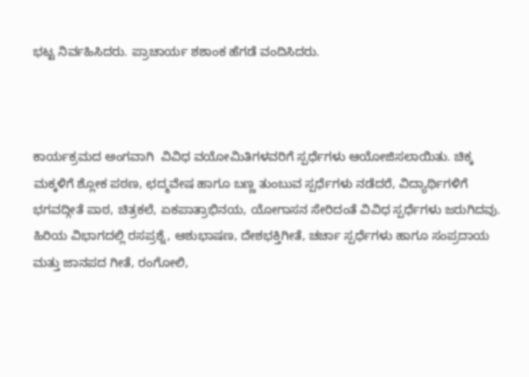ಭಟ್ಟ ನಿರ್ವಹಿಸಿದರು. ಪ್ರಾಚಾರ್ಯ ಶಶಾಂಕ ಹೆಗಡೆ ವಂದಿಸಿದರು.



ಕಾರ್ಯಕ್ರಮದ ಅಂಗವಾಗಿ  ವಿವಿಧ ವಯೋಮಿತಿಗಳವರಿಗೆ ಸ್ಪರ್ಧೆಗಳು ಆಯೋಜಿಸಲಾಯಿತು. ಚಿಕ್ಕ ಮಕ್ಕಳಿಗೆ ಶ್ಲೋಕ ಪಠಣ, ಛದ್ಮವೇಷ ಹಾಗೂ ಬಣ್ಣ ತುಂಬುವ ಸ್ಪರ್ಧೆಗಳು ನಡೆದರೆ, ವಿದ್ಯಾರ್ಥಿಗಳಿಗೆ ಭಗವದ್ಗೀತೆ ಪಾಠ, ಚಿತ್ರಕಲೆ, ಏಕಪಾತ್ರಾಭಿನಯ, ಯೋಗಾಸನ ಸೇರಿದಂತೆ ವಿವಿಧ ಸ್ಪರ್ಧೆಗಳು ಜರುಗಿದವು. ಹಿರಿಯ ವಿಭಾಗದಲ್ಲಿ ರಸಪ್ರಶ್ನೆ, ಆಶುಭಾಷಣ, ದೇಶಭಕ್ತಿಗೀತೆ, ಚರ್ಚಾ ಸ್ಪರ್ಧೆಗಳು ಹಾಗೂ ಸಂಪ್ರದಾಯ ಮತ್ತು ಜಾನಪದ ಗೀತೆ, ರಂಗೋಲಿ,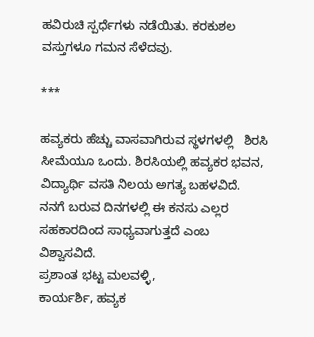ಹವಿರುಚಿ ಸ್ಪರ್ಧೆಗಳು ನಡೆಯಿತು. ಕರಕುಶಲ ವಸ್ತುಗಳೂ ಗಮನ ಸೆಳೆದವು.

***

ಹವ್ಯಕರು ಹೆಚ್ಚು ವಾಸವಾಗಿರುವ ಸ್ಥಳಗಳಲ್ಲಿ   ಶಿರಸಿ ಸೀಮೆಯೂ ಒಂದು. ಶಿರಸಿಯಲ್ಲಿ ಹವ್ಯಕರ ಭವನ, ವಿದ್ಯಾರ್ಥಿ ವಸತಿ ನಿಲಯ ಅಗತ್ಯ‌ ಬಹಳವಿದೆ.  ನನಗೆ ಬರುವ ದಿನಗಳಲ್ಲಿ ಈ ಕನಸು ಎಲ್ಲರ ಸಹಕಾರದಿಂದ ಸಾಧ್ಯವಾಗುತ್ತದೆ ಎಂಬ ವಿಶ್ವಾಸವಿದೆ.
ಪ್ರಶಾಂತ ಭಟ್ಟ ಮಲವಳ್ಳಿ,
ಕಾರ್ಯರ್ಶಿ, ಹವ್ಯಕ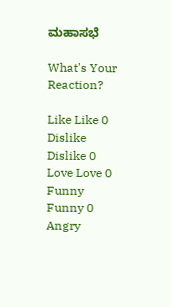ಮಹಾಸಭೆ

What's Your Reaction?

Like Like 0
Dislike Dislike 0
Love Love 0
Funny Funny 0
Angry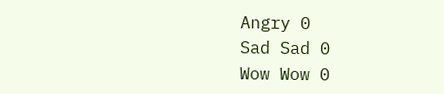Angry 0
Sad Sad 0
Wow Wow 0